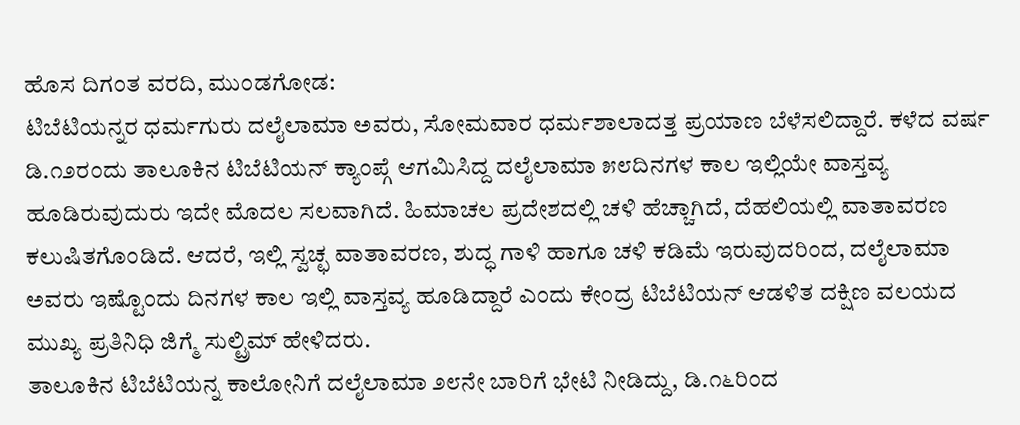ಹೊಸ ದಿಗಂತ ವರದಿ, ಮುಂಡಗೋಡ:
ಟಿಬೆಟಿಯನ್ನರ ಧರ್ಮಗುರು ದಲೈಲಾಮಾ ಅವರು, ಸೋಮವಾರ ಧರ್ಮಶಾಲಾದತ್ತ ಪ್ರಯಾಣ ಬೆಳೆಸಲಿದ್ದಾರೆ. ಕಳೆದ ವರ್ಷ ಡಿ.೧೨ರಂದು ತಾಲೂಕಿನ ಟಿಬೆಟಿಯನ್ ಕ್ಯಾಂಪ್ಗೆ ಆಗಮಿಸಿದ್ದ ದಲೈಲಾಮಾ ೫೮ದಿನಗಳ ಕಾಲ ಇಲ್ಲಿಯೇ ವಾಸ್ತವ್ಯ ಹೂಡಿರುವುದುರು ಇದೇ ಮೊದಲ ಸಲವಾಗಿದೆ. ಹಿಮಾಚಲ ಪ್ರದೇಶದಲ್ಲಿ ಚಳಿ ಹೆಚ್ಚಾಗಿದೆ, ದೆಹಲಿಯಲ್ಲಿ ವಾತಾವರಣ ಕಲುಷಿತಗೊಂಡಿದೆ. ಆದರೆ, ಇಲ್ಲಿ ಸ್ವಚ್ಛ ವಾತಾವರಣ, ಶುದ್ಧ ಗಾಳಿ ಹಾಗೂ ಚಳಿ ಕಡಿಮೆ ಇರುವುದರಿಂದ, ದಲೈಲಾಮಾ ಅವರು ಇಷ್ಟೊಂದು ದಿನಗಳ ಕಾಲ ಇಲ್ಲಿ ವಾಸ್ತವ್ಯ ಹೂಡಿದ್ದಾರೆ ಎಂದು ಕೇಂದ್ರ ಟಿಬೆಟಿಯನ್ ಆಡಳಿತ ದಕ್ಷಿಣ ವಲಯದ ಮುಖ್ಯ ಪ್ರತಿನಿಧಿ ಜಿಗ್ಮೆ ಸುಲ್ಟ್ರಿಮ್ ಹೇಳಿದರು.
ತಾಲೂಕಿನ ಟಿಬೆಟಿಯನ್ನ ಕಾಲೋನಿಗೆ ದಲೈಲಾಮಾ ೨೮ನೇ ಬಾರಿಗೆ ಭೇಟಿ ನೀಡಿದ್ದು, ಡಿ.೧೬ರಿಂದ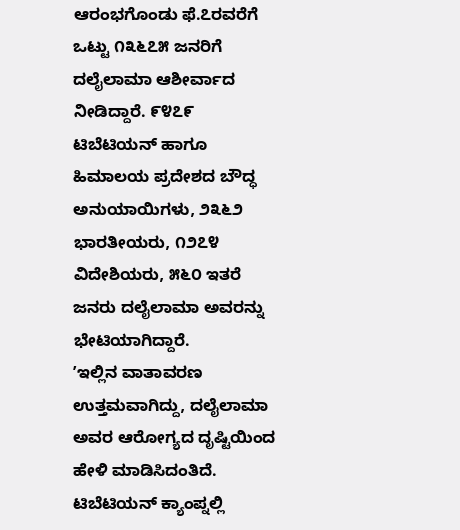ಆರಂಭಗೊಂಡು ಫೆ.೭ರವರೆಗೆ ಒಟ್ಟು ೧೩೬೭೫ ಜನರಿಗೆ ದಲೈಲಾಮಾ ಆಶೀರ್ವಾದ ನೀಡಿದ್ದಾರೆ. ೯೪೭೯ ಟಿಬೆಟಿಯನ್ ಹಾಗೂ ಹಿಮಾಲಯ ಪ್ರದೇಶದ ಬೌದ್ಧ ಅನುಯಾಯಿಗಳು, ೨೩೬೨ ಭಾರತೀಯರು, ೧೨೭೪ ವಿದೇಶಿಯರು, ೫೬೦ ಇತರೆ ಜನರು ದಲೈಲಾಮಾ ಅವರನ್ನು ಭೇಟಿಯಾಗಿದ್ದಾರೆ.
ʼಇಲ್ಲಿನ ವಾತಾವರಣ ಉತ್ತಮವಾಗಿದ್ದು, ದಲೈಲಾಮಾ ಅವರ ಆರೋಗ್ಯದ ದೃಷ್ಟಿಯಿಂದ ಹೇಳಿ ಮಾಡಿಸಿದಂತಿದೆ. ಟಿಬೆಟಿಯನ್ ಕ್ಯಾಂಪ್ನಲ್ಲಿ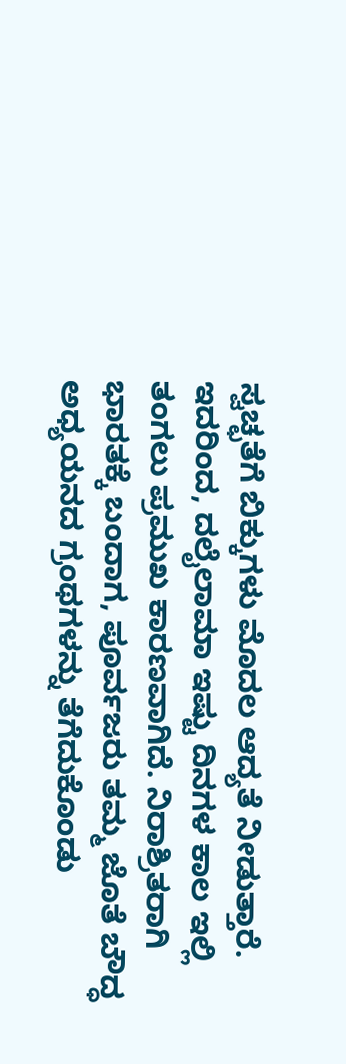ಸ್ವಚ್ಛತೆಗೆ ಬಿಕ್ಕುಗಳು ಮೊದಲ ಆದ್ಯತೆ ನೀಡುತ್ತಾರೆ. ಇದರಿಂದ, ದಲೈಲಾಮಾ ಇಷ್ಟು ದಿನಗಳ ಕಾಲ ಇಲ್ಲಿ ತಂಗಲು ಪ್ರಮುಖ ಕಾರಣವಾಗಿದೆ. ನಿರಾಶ್ರಿತರಾಗಿ ಭಾರತಕ್ಕೆ ಬಂದಾಗ, ಪೂರ್ವಜರು ತಮ್ಮ ಜೊತೆ ಬೌದ್ಧ ಅಧ್ಯಯನದ ಗ್ರಂಥಗಳನ್ನು ತೆಗೆದುಕೊಂಡು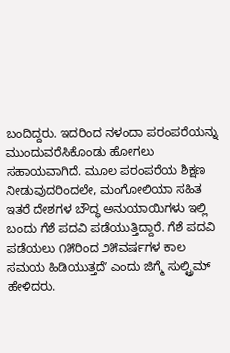ಬಂದಿದ್ದರು. ಇದರಿಂದ ನಳಂದಾ ಪರಂಪರೆಯನ್ನು ಮುಂದುವರೆಸಿಕೊಂಡು ಹೋಗಲು ಸಹಾಯವಾಗಿದೆ. ಮೂಲ ಪರಂಪರೆಯ ಶಿಕ್ಷಣ ನೀಡುವುದರಿಂದಲೇ, ಮಂಗೋಲಿಯಾ ಸಹಿತ ಇತರೆ ದೇಶಗಳ ಬೌದ್ಧ ಅನುಯಾಯಿಗಳು ಇಲ್ಲಿ ಬಂದು ಗೆಶೆ ಪದವಿ ಪಡೆಯುತ್ತಿದ್ದಾರೆ. ಗೆಶೆ ಪದವಿ ಪಡೆಯಲು ೧೫ರಿಂದ ೨೫ವರ್ಷಗಳ ಕಾಲ ಸಮಯ ಹಿಡಿಯುತ್ತದೆʼ ಎಂದು ಜಿಗ್ಮೆ ಸುಲ್ಟ್ರಿಮ್ ಹೇಳಿದರು.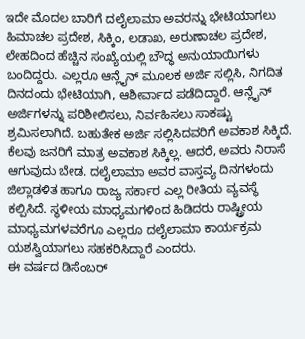ಇದೇ ಮೊದಲ ಬಾರಿಗೆ ದಲೈಲಾಮಾ ಅವರನ್ನು ಭೇಟಿಯಾಗಲು ಹಿಮಾಚಲ ಪ್ರದೇಶ, ಸಿಕ್ಕಿಂ, ಲಡಾಖ, ಅರುಣಾಚಲ ಪ್ರದೇಶ, ಲೇಹದಿಂದ ಹೆಚ್ಚಿನ ಸಂಖ್ಯೆಯಲ್ಲಿ ಬೌದ್ಧ ಅನುಯಾಯಿಗಳು ಬಂದಿದ್ದರು. ಎಲ್ಲರೂ ಆನ್ಲೈನ್ ಮೂಲಕ ಅರ್ಜಿ ಸಲ್ಲಿಸಿ, ನಿಗದಿತ ದಿನದಂದು ಭೇಟಿಯಾಗಿ, ಆಶೀರ್ವಾದ ಪಡೆದಿದ್ದಾರೆ. ಆನ್ಲೈನ್ ಅರ್ಜಿಗಳನ್ನು ಪರಿಶೀಲಿಸಲು, ನಿರ್ವಹಿಸಲು ಸಾಕಷ್ಟು ಶ್ರಮಿಸಲಾಗಿದೆ. ಬಹುತೇಕ ಅರ್ಜಿ ಸಲ್ಲಿಸಿದವರಿಗೆ ಅವಕಾಶ ಸಿಕ್ಕಿದೆ. ಕೆಲವು ಜನರಿಗೆ ಮಾತ್ರ ಅವಕಾಶ ಸಿಕ್ಕಿಲ್ಲ. ಆದರೆ, ಅವರು ನಿರಾಸೆ ಆಗುವುದು ಬೇಡ. ದಲೈಲಾಮಾ ಅವರ ವಾಸ್ತವ್ಯ ದಿನಗಳಂದು ಜಿಲ್ಲಾಡಳಿತ ಹಾಗೂ ರಾಜ್ಯ ಸರ್ಕಾರ ಎಲ್ಲ ರೀತಿಯ ವ್ಯವಸ್ಥೆ ಕಲ್ಪಿಸಿದೆ. ಸ್ಥಳೀಯ ಮಾಧ್ಯಮಗಳಿಂದ ಹಿಡಿದರು ರಾಷ್ಟ್ರೀಯ ಮಾಧ್ಯಮಗಳವರೆಗೂ ಎಲ್ಲರೂ ದಲೈಲಾಮಾ ಕಾರ್ಯಕ್ರಮ ಯಶಸ್ವಿಯಾಗಲು ಸಹಕರಿಸಿದ್ದಾರೆ ಎಂದರು.
ಈ ವರ್ಷದ ಡಿಸೆಂಬರ್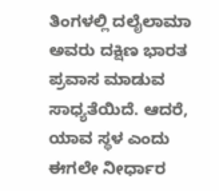ತಿಂಗಳಲ್ಲಿ ದಲೈಲಾಮಾ ಅವರು ದಕ್ಷಿಣ ಭಾರತ ಪ್ರವಾಸ ಮಾಡುವ ಸಾಧ್ಯತೆಯಿದೆ. ಆದರೆ, ಯಾವ ಸ್ಥಳ ಎಂದು ಈಗಲೇ ನೀರ್ಧಾರ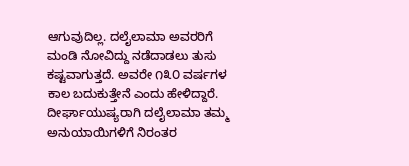ಆಗುವುದಿಲ್ಲ. ದಲೈಲಾಮಾ ಅವರರಿಗೆ ಮಂಡಿ ನೋವಿದ್ದು ನಡೆದಾಡಲು ತುಸು ಕಷ್ಟವಾಗುತ್ತದೆ. ಅವರೇ ೧೩೦ ವರ್ಷಗಳ ಕಾಲ ಬದುಕುತ್ತೇನೆ ಎಂದು ಹೇಳಿದ್ದಾರೆ. ದೀರ್ಘಾಯುಷ್ಯರಾಗಿ ದಲೈಲಾಮಾ ತಮ್ಮ ಅನುಯಾಯಿಗಳಿಗೆ ನಿರಂತರ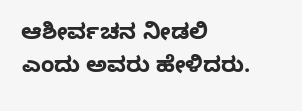ಆಶೀರ್ವಚನ ನೀಡಲಿ ಎಂದು ಅವರು ಹೇಳಿದರು.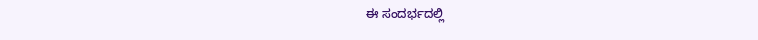ಈ ಸಂದರ್ಭದಲ್ಲಿ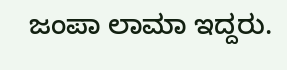ಜಂಪಾ ಲಾಮಾ ಇದ್ದರು.